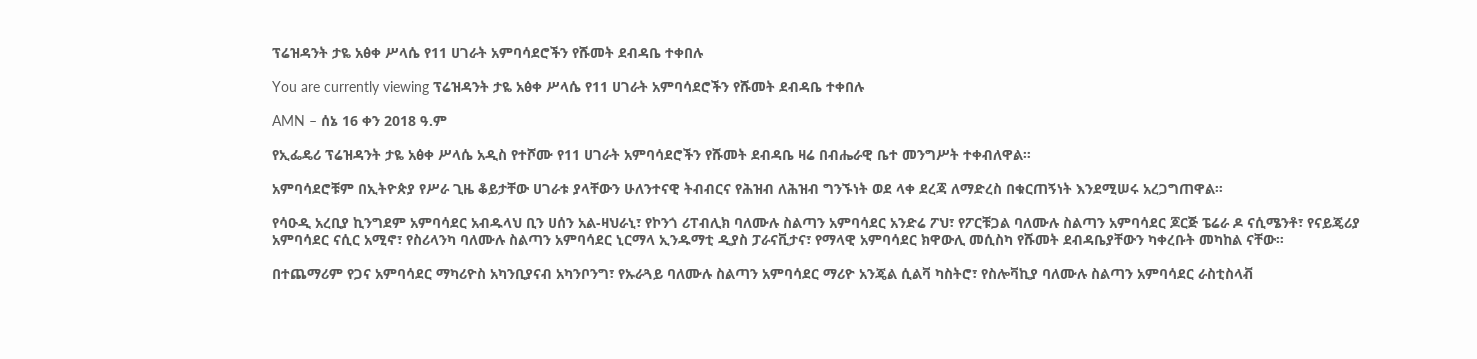ፕሬዝዳንት ታዬ አፅቀ ሥላሴ የ11 ሀገራት አምባሳደሮችን የሹመት ደብዳቤ ተቀበሉ

You are currently viewing ፕሬዝዳንት ታዬ አፅቀ ሥላሴ የ11 ሀገራት አምባሳደሮችን የሹመት ደብዳቤ ተቀበሉ

AMN – ሰኔ 16 ቀን 2018 ዓ.ም

የኢፌዴሪ ፕሬዝዳንት ታዬ አፅቀ ሥላሴ አዲስ የተሾሙ የ11 ሀገራት አምባሳደሮችን የሹመት ደብዳቤ ዛሬ በብሔራዊ ቤተ መንግሥት ተቀብለዋል።

አምባሳደሮቹም በኢትዮጵያ የሥራ ጊዜ ቆይታቸው ሀገራቱ ያላቸውን ሁለንተናዊ ትብብርና የሕዝብ ለሕዝብ ግንኙነት ወደ ላቀ ደረጃ ለማድረስ በቁርጠኝነት እንደሚሠሩ አረጋግጠዋል።

የሳዑዲ አረቢያ ኪንግደም አምባሳደር አብዱላህ ቢን ሀሰን አል-ዛህራኒ፣ የኮንጎ ሪፐብሊክ ባለሙሉ ስልጣን አምባሳደር አንድሬ ፖህ፣ የፖርቹጋል ባለሙሉ ስልጣን አምባሳደር ጆርጅ ፔሬራ ዶ ናሲሜንቶ፣ የናይጄሪያ አምባሳደር ናሲር አሚኖ፣ የስሪላንካ ባለሙሉ ስልጣን አምባሳደር ኒርማላ ኢንዱማቲ ዲያስ ፓራናቪታና፣ የማላዊ አምባሳደር ክዋውሊ መሲስካ የሹመት ደብዳቤያቸውን ካቀረቡት መካከል ናቸው።

በተጨማሪም የጋና አምባሳደር ማካሪዮስ አካንቢያናብ አካንቦንግ፣ የኡራጓይ ባለሙሉ ስልጣን አምባሳደር ማሪዮ አንጄል ሲልቫ ካስትሮ፣ የስሎቫኪያ ባለሙሉ ስልጣን አምባሳደር ራስቲስላቭ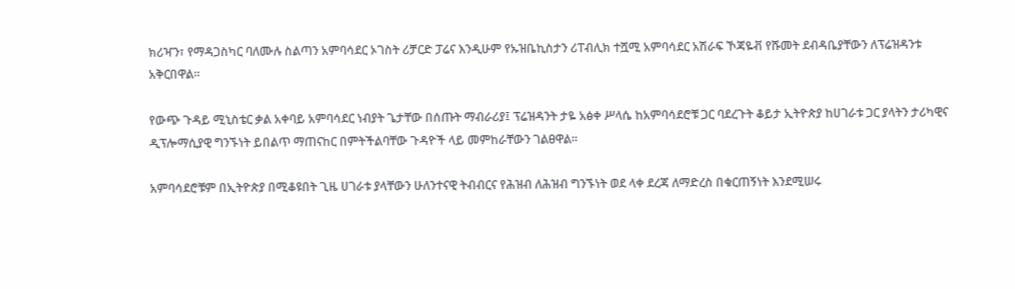ክሪዣን፣ የማዳጋስካር ባለሙሉ ስልጣን አምባሳደር ኦገስት ሪቻርድ ፓሬና እንዲሁም የኡዝቤኪስታን ሪፐብሊክ ተሿሚ አምባሳደር አሽራፍ ኾጃዬቭ የሹመት ደብዳቤያቸውን ለፕሬዝዳንቱ አቅርበዋል።

የውጭ ጉዳይ ሚኒስቴር ቃል አቀባይ አምባሳደር ነብያት ጌታቸው በሰጡት ማብራሪያ፤ ፕሬዝዳንት ታዬ አፅቀ ሥላሴ ከአምባሳደሮቹ ጋር ባደረጉት ቆይታ ኢትዮጵያ ከሀገራቱ ጋር ያላትን ታሪካዊና ዲፕሎማሲያዊ ግንኙነት ይበልጥ ማጠናከር በምትችልባቸው ጉዳዮች ላይ መምከራቸውን ገልፀዋል።

አምባሳደሮቹም በኢትዮጵያ በሚቆዩበት ጊዜ ሀገራቱ ያላቸውን ሁለንተናዊ ትብብርና የሕዝብ ለሕዝብ ግንኙነት ወደ ላቀ ደረጃ ለማድረስ በቁርጠኝነት እንደሚሠሩ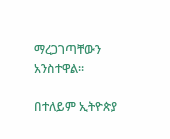ማረጋገጣቸውን አንስተዋል።

በተለይም ኢትዮጵያ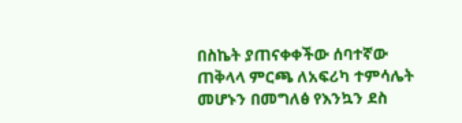በስኬት ያጠናቀቀችው ሰባተኛው ጠቅላላ ምርጫ ለአፍሪካ ተምሳሌት መሆኑን በመግለፅ የእንኳን ደስ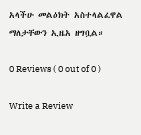አላችሁ መልዕክት አስተላልፈዋል ማለታቸውን ኢዜአ ዘግቧል።

0 Reviews ( 0 out of 0 )

Write a Review